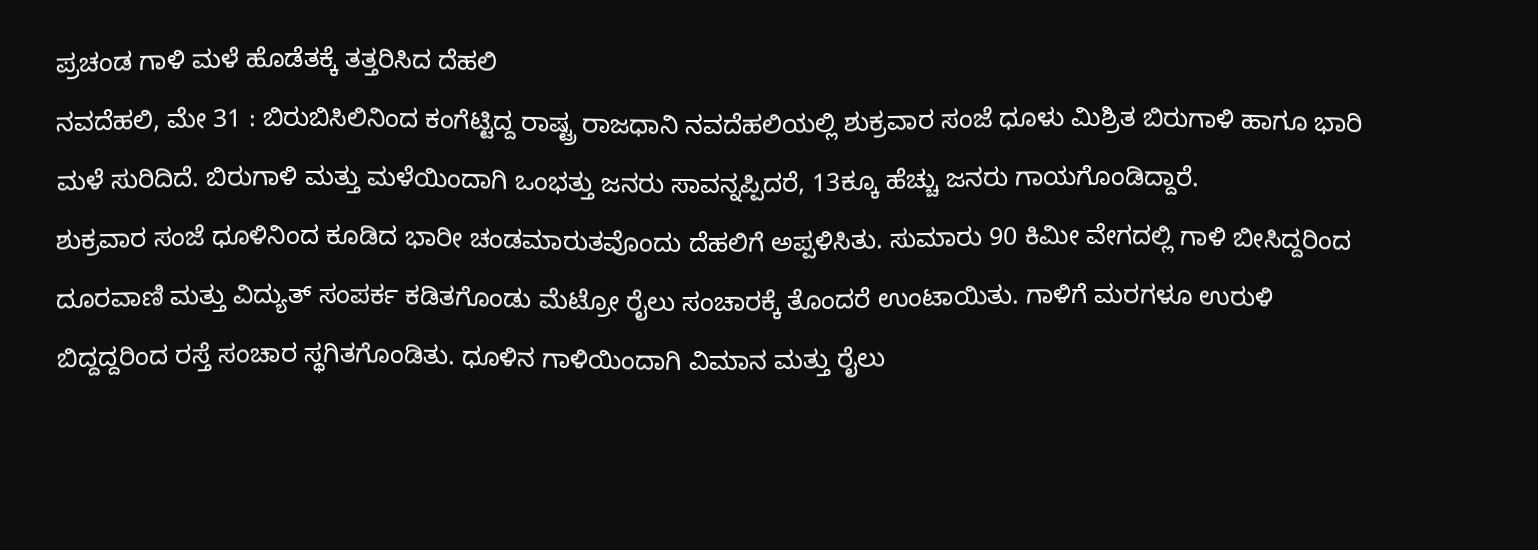ಪ್ರಚಂಡ ಗಾಳಿ ಮಳೆ ಹೊಡೆತಕ್ಕೆ ತತ್ತರಿಸಿದ ದೆಹಲಿ
ನವದೆಹಲಿ, ಮೇ 31 : ಬಿರುಬಿಸಿಲಿನಿಂದ ಕಂಗೆಟ್ಟಿದ್ದ ರಾಷ್ಟ್ರ ರಾಜಧಾನಿ ನವದೆಹಲಿಯಲ್ಲಿ ಶುಕ್ರವಾರ ಸಂಜೆ ಧೂಳು ಮಿಶ್ರಿತ ಬಿರುಗಾಳಿ ಹಾಗೂ ಭಾರಿ ಮಳೆ ಸುರಿದಿದೆ. ಬಿರುಗಾಳಿ ಮತ್ತು ಮಳೆಯಿಂದಾಗಿ ಒಂಭತ್ತು ಜನರು ಸಾವನ್ನಪ್ಪಿದರೆ, 13ಕ್ಕೂ ಹೆಚ್ಚು ಜನರು ಗಾಯಗೊಂಡಿದ್ದಾರೆ.
ಶುಕ್ರವಾರ ಸಂಜೆ ಧೂಳಿನಿಂದ ಕೂಡಿದ ಭಾರೀ ಚಂಡಮಾರುತವೊಂದು ದೆಹಲಿಗೆ ಅಪ್ಪಳಿಸಿತು. ಸುಮಾರು 90 ಕಿಮೀ ವೇಗದಲ್ಲಿ ಗಾಳಿ ಬೀಸಿದ್ದರಿಂದ ದೂರವಾಣಿ ಮತ್ತು ವಿದ್ಯುತ್ ಸಂಪರ್ಕ ಕಡಿತಗೊಂಡು ಮೆಟ್ರೋ ರೈಲು ಸಂಚಾರಕ್ಕೆ ತೊಂದರೆ ಉಂಟಾಯಿತು. ಗಾಳಿಗೆ ಮರಗಳೂ ಉರುಳಿ ಬಿದ್ದದ್ದರಿಂದ ರಸ್ತೆ ಸಂಚಾರ ಸ್ಥಗಿತಗೊಂಡಿತು. ಧೂಳಿನ ಗಾಳಿಯಿಂದಾಗಿ ವಿಮಾನ ಮತ್ತು ರೈಲು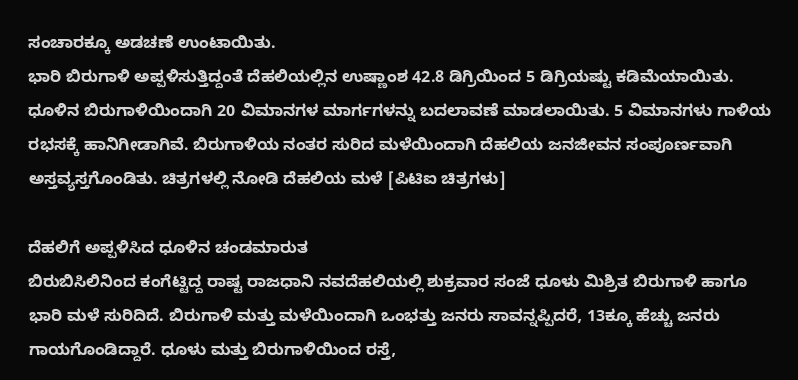ಸಂಚಾರಕ್ಕೂ ಅಡಚಣೆ ಉಂಟಾಯಿತು.
ಭಾರಿ ಬಿರುಗಾಳಿ ಅಪ್ಪಳಿಸುತ್ತಿದ್ದಂತೆ ದೆಹಲಿಯಲ್ಲಿನ ಉಷ್ಣಾಂಶ 42.8 ಡಿಗ್ರಿಯಿಂದ 5 ಡಿಗ್ರಿಯಷ್ಟು ಕಡಿಮೆಯಾಯಿತು. ಧೂಳಿನ ಬಿರುಗಾಳಿಯಿಂದಾಗಿ 20 ವಿಮಾನಗಳ ಮಾರ್ಗಗಳನ್ನು ಬದಲಾವಣೆ ಮಾಡಲಾಯಿತು. 5 ವಿಮಾನಗಳು ಗಾಳಿಯ ರಭಸಕ್ಕೆ ಹಾನಿಗೀಡಾಗಿವೆ. ಬಿರುಗಾಳಿಯ ನಂತರ ಸುರಿದ ಮಳೆಯಿಂದಾಗಿ ದೆಹಲಿಯ ಜನಜೀವನ ಸಂಪೂರ್ಣವಾಗಿ ಅಸ್ತವ್ಯಸ್ತಗೊಂಡಿತು. ಚಿತ್ರಗಳಲ್ಲಿ ನೋಡಿ ದೆಹಲಿಯ ಮಳೆ [ಪಿಟಿಐ ಚಿತ್ರಗಳು]

ದೆಹಲಿಗೆ ಅಪ್ಪಳಿಸಿದ ಧೂಳಿನ ಚಂಡಮಾರುತ
ಬಿರುಬಿಸಿಲಿನಿಂದ ಕಂಗೆಟ್ಟಿದ್ದ ರಾಷ್ಟ ರಾಜಧಾನಿ ನವದೆಹಲಿಯಲ್ಲಿ ಶುಕ್ರವಾರ ಸಂಜೆ ಧೂಳು ಮಿಶ್ರಿತ ಬಿರುಗಾಳಿ ಹಾಗೂ ಭಾರಿ ಮಳೆ ಸುರಿದಿದೆ. ಬಿರುಗಾಳಿ ಮತ್ತು ಮಳೆಯಿಂದಾಗಿ ಒಂಭತ್ತು ಜನರು ಸಾವನ್ನಪ್ಪಿದರೆ, 13ಕ್ಕೂ ಹೆಚ್ಚು ಜನರು ಗಾಯಗೊಂಡಿದ್ದಾರೆ. ಧೂಳು ಮತ್ತು ಬಿರುಗಾಳಿಯಿಂದ ರಸ್ತೆ,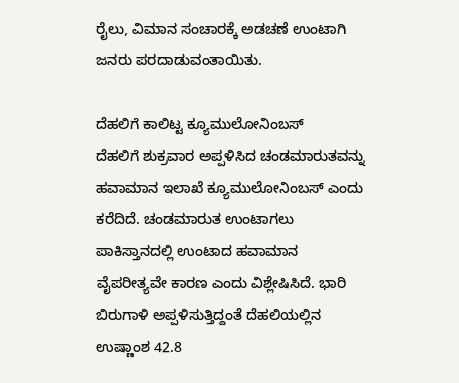ರೈಲು, ವಿಮಾನ ಸಂಚಾರಕ್ಕೆ ಅಡಚಣೆ ಉಂಟಾಗಿ ಜನರು ಪರದಾಡುವಂತಾಯಿತು.

ದೆಹಲಿಗೆ ಕಾಲಿಟ್ಟ ಕ್ಯೂಮುಲೋನಿಂಬಸ್
ದೆಹಲಿಗೆ ಶುಕ್ರವಾರ ಅಪ್ಪಳಿಸಿದ ಚಂಡಮಾರುತವನ್ನು ಹವಾಮಾನ ಇಲಾಖೆ ಕ್ಯೂಮುಲೋನಿಂಬಸ್ ಎಂದು ಕರೆದಿದೆ. ಚಂಡಮಾರುತ ಉಂಟಾಗಲು ಪಾಕಿಸ್ತಾನದಲ್ಲಿ ಉಂಟಾದ ಹವಾಮಾನ ವೈಪರೀತ್ಯವೇ ಕಾರಣ ಎಂದು ವಿಶ್ಲೇಷಿಸಿದೆ. ಭಾರಿ ಬಿರುಗಾಳಿ ಅಪ್ಪಳಿಸುತ್ತಿದ್ದಂತೆ ದೆಹಲಿಯಲ್ಲಿನ ಉಷ್ಣಾಂಶ 42.8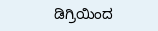ಡಿಗ್ರಿಯಿಂದ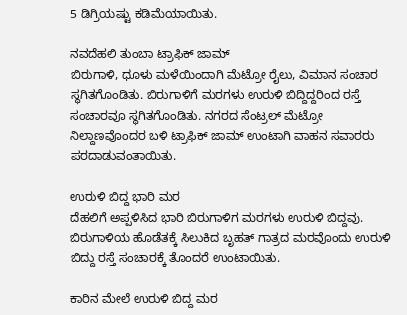5 ಡಿಗ್ರಿಯಷ್ಟು ಕಡಿಮೆಯಾಯಿತು.

ನವದೆಹಲಿ ತುಂಬಾ ಟ್ರಾಫಿಕ್ ಜಾಮ್
ಬಿರುಗಾಳಿ, ಧೂಳು ಮಳೆಯಿಂದಾಗಿ ಮೆಟ್ರೋ ರೈಲು, ವಿಮಾನ ಸಂಚಾರ ಸ್ಥಗಿತಗೊಂಡಿತು. ಬಿರುಗಾಳಿಗೆ ಮರಗಳು ಉರುಳಿ ಬಿದ್ದಿದ್ದರಿಂದ ರಸ್ತೆ ಸಂಚಾರವೂ ಸ್ಥಗಿತಗೊಂಡಿತು. ನಗರದ ಸೆಂಟ್ರಲ್ ಮೆಟ್ರೋ ನಿಲ್ದಾಣವೊಂದರ ಬಳಿ ಟ್ರಾಫಿಕ್ ಜಾಮ್ ಉಂಟಾಗಿ ವಾಹನ ಸವಾರರು ಪರದಾಡುವಂತಾಯಿತು.

ಉರುಳಿ ಬಿದ್ದ ಭಾರಿ ಮರ
ದೆಹಲಿಗೆ ಅಪ್ಪಳಿಸಿದ ಭಾರಿ ಬಿರುಗಾಳಿಗ ಮರಗಳು ಉರುಳಿ ಬಿದ್ದವು. ಬಿರುಗಾಳಿಯ ಹೊಡೆತಕ್ಕೆ ಸಿಲುಕಿದ ಬೃಹತ್ ಗಾತ್ರದ ಮರವೊಂದು ಉರುಳಿ ಬಿದ್ದು ರಸ್ತೆ ಸಂಚಾರಕ್ಕೆ ತೊಂದರೆ ಉಂಟಾಯಿತು.

ಕಾರಿನ ಮೇಲೆ ಉರುಳಿ ಬಿದ್ದ ಮರ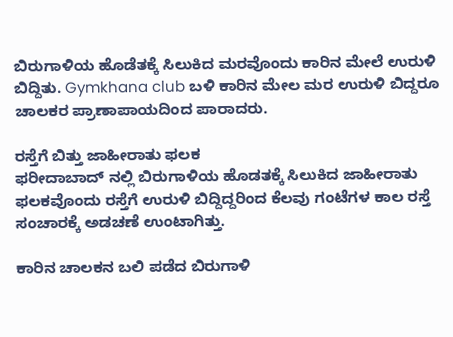ಬಿರುಗಾಳಿಯ ಹೊಡೆತಕ್ಕೆ ಸಿಲುಕಿದ ಮರವೊಂದು ಕಾರಿನ ಮೇಲೆ ಉರುಳಿ ಬಿದ್ದಿತು. Gymkhana club ಬಳಿ ಕಾರಿನ ಮೇಲ ಮರ ಉರುಳಿ ಬಿದ್ದರೂ ಚಾಲಕರ ಪ್ರಾಣಾಪಾಯದಿಂದ ಪಾರಾದರು.

ರಸ್ತೆಗೆ ಬಿತ್ತು ಜಾಹೀರಾತು ಫಲಕ
ಫರೀದಾಬಾದ್ ನಲ್ಲಿ ಬಿರುಗಾಳಿಯ ಹೊಡತಕ್ಕೆ ಸಿಲುಕಿದ ಜಾಹೀರಾತು ಫಲಕವೊಂದು ರಸ್ತೆಗೆ ಉರುಳಿ ಬಿದ್ದಿದ್ದರಿಂದ ಕೆಲವು ಗಂಟೆಗಳ ಕಾಲ ರಸ್ತೆ ಸಂಚಾರಕ್ಕೆ ಅಡಚಣೆ ಉಂಟಾಗಿತ್ತು.

ಕಾರಿನ ಚಾಲಕನ ಬಲಿ ಪಡೆದ ಬಿರುಗಾಳಿ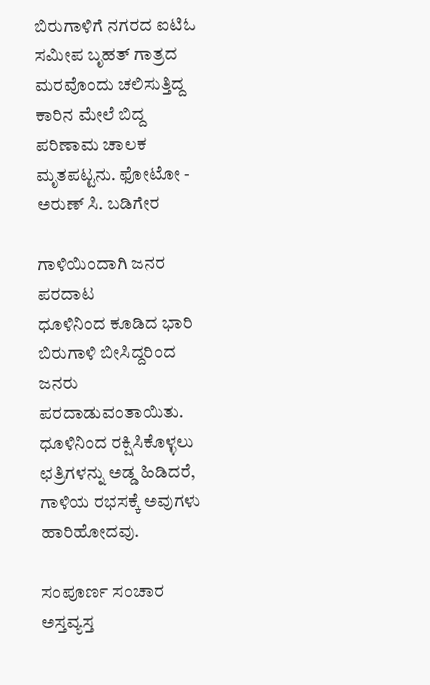ಬಿರುಗಾಳಿಗೆ ನಗರದ ಐಟಿಓ ಸಮೀಪ ಬೃಹತ್ ಗಾತ್ರದ ಮರವೊಂದು ಚಲಿಸುತ್ತಿದ್ದ ಕಾರಿನ ಮೇಲೆ ಬಿದ್ದ ಪರಿಣಾಮ ಚಾಲಕ ಮೃತಪಟ್ಟನು. ಫೋಟೋ - ಅರುಣ್ ಸಿ. ಬಡಿಗೇರ

ಗಾಳಿಯಿಂದಾಗಿ ಜನರ ಪರದಾಟ
ಧೂಳಿನಿಂದ ಕೂಡಿದ ಭಾರಿ ಬಿರುಗಾಳಿ ಬೀಸಿದ್ದರಿಂದ ಜನರು ಪರದಾಡುವಂತಾಯಿತು. ಧೂಳಿನಿಂದ ರಕ್ಷಿಸಿಕೊಳ್ಳಲು ಛತ್ರಿಗಳನ್ನು ಅಡ್ಡ ಹಿಡಿದರೆ, ಗಾಳಿಯ ರಭಸಕ್ಕೆ ಅವುಗಳು ಹಾರಿಹೋದವು.

ಸಂಪೂರ್ಣ ಸಂಚಾರ ಅಸ್ತವ್ಯಸ್ತ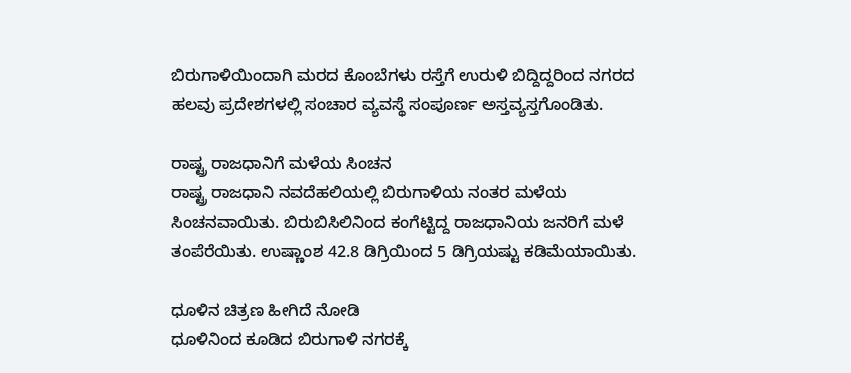ಬಿರುಗಾಳಿಯಿಂದಾಗಿ ಮರದ ಕೊಂಬೆಗಳು ರಸ್ತೆಗೆ ಉರುಳಿ ಬಿದ್ದಿದ್ದರಿಂದ ನಗರದ ಹಲವು ಪ್ರದೇಶಗಳಲ್ಲಿ ಸಂಚಾರ ವ್ಯವಸ್ಥೆ ಸಂಪೂರ್ಣ ಅಸ್ತವ್ಯಸ್ತಗೊಂಡಿತು.

ರಾಷ್ಟ್ರ ರಾಜಧಾನಿಗೆ ಮಳೆಯ ಸಿಂಚನ
ರಾಷ್ಟ್ರ ರಾಜಧಾನಿ ನವದೆಹಲಿಯಲ್ಲಿ ಬಿರುಗಾಳಿಯ ನಂತರ ಮಳೆಯ ಸಿಂಚನವಾಯಿತು. ಬಿರುಬಿಸಿಲಿನಿಂದ ಕಂಗೆಟ್ಟಿದ್ದ ರಾಜಧಾನಿಯ ಜನರಿಗೆ ಮಳೆ ತಂಪೆರೆಯಿತು. ಉಷ್ಣಾಂಶ 42.8 ಡಿಗ್ರಿಯಿಂದ 5 ಡಿಗ್ರಿಯಷ್ಟು ಕಡಿಮೆಯಾಯಿತು.

ಧೂಳಿನ ಚಿತ್ರಣ ಹೀಗಿದೆ ನೋಡಿ
ಧೂಳಿನಿಂದ ಕೂಡಿದ ಬಿರುಗಾಳಿ ನಗರಕ್ಕೆ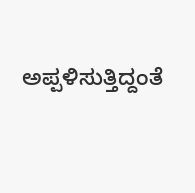ಅಪ್ಪಳಿಸುತ್ತಿದ್ದಂತೆ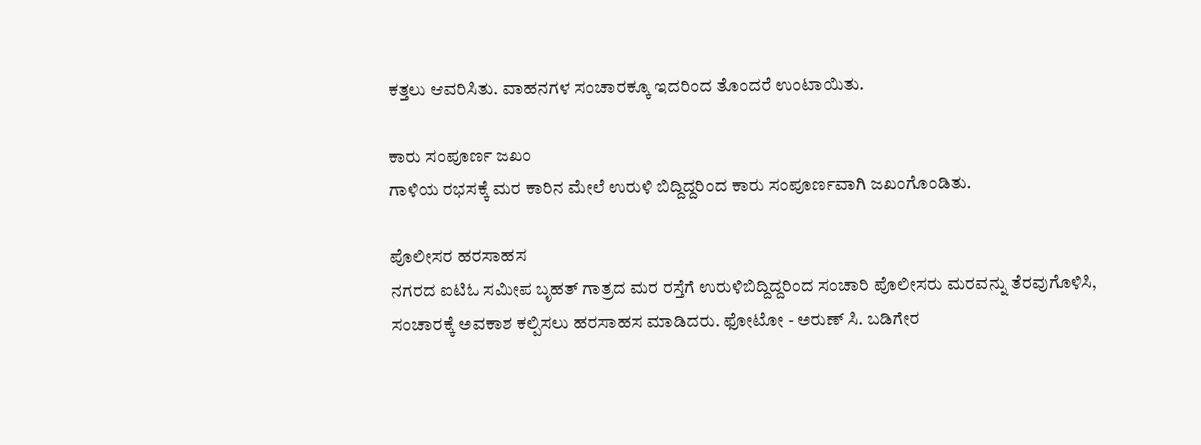ಕತ್ತಲು ಆವರಿಸಿತು. ವಾಹನಗಳ ಸಂಚಾರಕ್ಕೂ ಇದರಿಂದ ತೊಂದರೆ ಉಂಟಾಯಿತು.

ಕಾರು ಸಂಪೂರ್ಣ ಜಖಂ
ಗಾಳಿಯ ರಭಸಕ್ಕೆ ಮರ ಕಾರಿನ ಮೇಲೆ ಉರುಳಿ ಬಿದ್ದಿದ್ದರಿಂದ ಕಾರು ಸಂಪೂರ್ಣವಾಗಿ ಜಖಂಗೊಂಡಿತು.

ಪೊಲೀಸರ ಹರಸಾಹಸ
ನಗರದ ಐಟಿಓ ಸಮೀಪ ಬೃಹತ್ ಗಾತ್ರದ ಮರ ರಸ್ತೆಗೆ ಉರುಳಿಬಿದ್ದಿದ್ದರಿಂದ ಸಂಚಾರಿ ಪೊಲೀಸರು ಮರವನ್ನು ತೆರವುಗೊಳಿಸಿ, ಸಂಚಾರಕ್ಕೆ ಅವಕಾಶ ಕಲ್ಪಿಸಲು ಹರಸಾಹಸ ಮಾಡಿದರು. ಫೋಟೋ - ಅರುಣ್ ಸಿ. ಬಡಿಗೇರ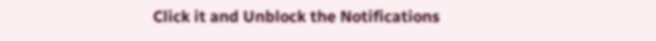Click it and Unblock the Notifications